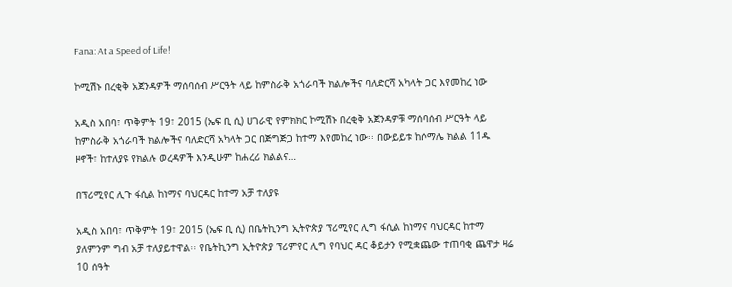Fana: At a Speed of Life!

ኮሚሽኑ በረቂቅ አጀንዳዎች ማሰባሰብ ሥርዓት ላይ ከምስራቅ አጎራባች ክልሎችና ባለድርሻ አካላት ጋር እየመከረ ነው

አዲስ አበባ፣ ጥቅምት 19፣ 2015 (ኤፍ ቢ ሲ) ሀገራዊ የምክክር ኮሚሽኑ በረቂቅ አጀንዳዎቹ ማሰባሰብ ሥርዓት ላይ ከምስራቅ አጎራባች ክልሎችና ባለድርሻ አካላት ጋር በጅግጅጋ ከተማ እየመከረ ነው፡፡ በውይይቱ ከሶማሌ ክልል 11ዱ ዞኖች፣ ከተለያዩ የክልሉ ወረዳዎች እንዲሁም ከሐረሪ ክልልና…

በፕሪሚየር ሊጉ ፋሲል ከነማና ባህርዳር ከተማ አቻ ተለያዩ

አዲስ አበባ፣ ጥቅምት 19፣ 2015 (ኤፍ ቢ ሲ) በቤትኪንግ ኢትዮጵያ ፕሪሚየር ሊግ ፋሲል ከነማና ባህርዳር ከተማ ያለምንም ግብ አቻ ተለያይተዋል፡፡ የቤትኪንግ ኢትዮጵያ ፕሪምየር ሊግ የባህር ዳር ቆይታን የሚቋጨው ተጠባቂ ጨዋታ ዛሬ 10 ሰዓት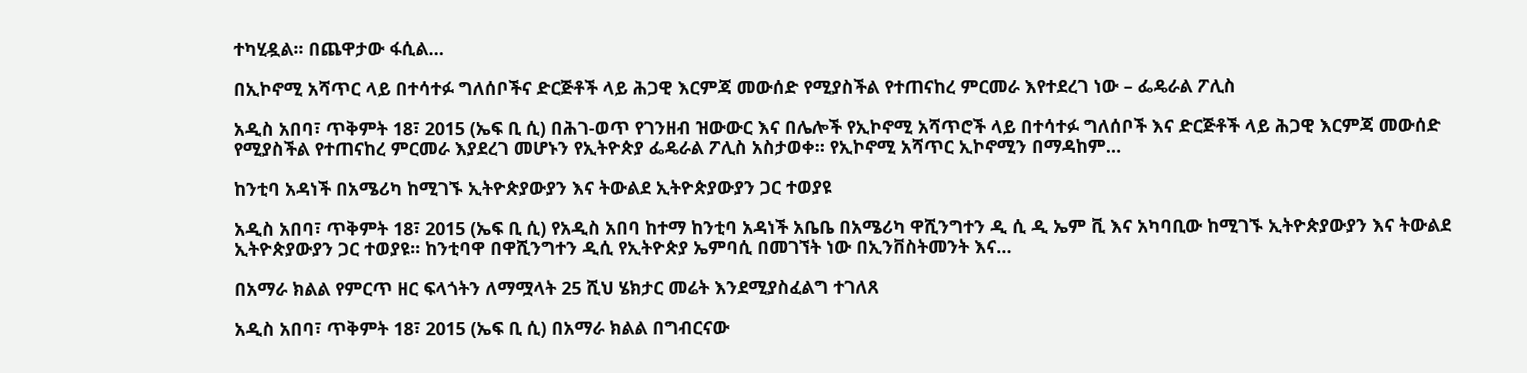ተካሂዷል፡፡ በጨዋታው ፋሲል…

በኢኮኖሚ አሻጥር ላይ በተሳተፉ ግለሰቦችና ድርጅቶች ላይ ሕጋዊ እርምጃ መውሰድ የሚያስችል የተጠናከረ ምርመራ እየተደረገ ነው – ፌዴራል ፖሊስ

አዲስ አበባ፣ ጥቅምት 18፣ 2015 (ኤፍ ቢ ሲ) በሕገ-ወጥ የገንዘብ ዝውውር እና በሌሎች የኢኮኖሚ አሻጥሮች ላይ በተሳተፉ ግለሰቦች እና ድርጅቶች ላይ ሕጋዊ እርምጃ መውሰድ የሚያስችል የተጠናከረ ምርመራ እያደረገ መሆኑን የኢትዮጵያ ፌዴራል ፖሊስ አስታወቀ። የኢኮኖሚ አሻጥር ኢኮኖሚን በማዳከም…

ከንቲባ አዳነች በአሜሪካ ከሚገኙ ኢትዮጵያውያን እና ትውልደ ኢትዮጵያውያን ጋር ተወያዩ

አዲስ አበባ፣ ጥቅምት 18፣ 2015 (ኤፍ ቢ ሲ) የአዲስ አበባ ከተማ ከንቲባ አዳነች አቤቤ በአሜሪካ ዋሺንግተን ዲ ሲ ዲ ኤም ቪ እና አካባቢው ከሚገኙ ኢትዮጵያውያን እና ትውልደ ኢትዮጵያውያን ጋር ተወያዩ፡፡ ከንቲባዋ በዋሺንግተን ዲሲ የኢትዮጵያ ኤምባሲ በመገኘት ነው በኢንቨስትመንት እና…

በአማራ ክልል የምርጥ ዘር ፍላጎትን ለማሟላት 25 ሺህ ሄክታር መሬት እንደሚያስፈልግ ተገለጸ

አዲስ አበባ፣ ጥቅምት 18፣ 2015 (ኤፍ ቢ ሲ) በአማራ ክልል በግብርናው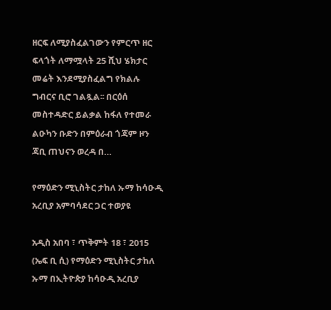ዘርፍ ለሚያስፈልገውን የምርጥ ዘር ፍላጎት ለማሟላት 25 ሺህ ሄክታር መሬት እንደሚያስፈልግ የክልሉ ግብርና ቢሮ ገልጿል፡፡ በርዕሰ መስተዳድር ይልቃል ከፋለ የተመራ ልዑካን ቡድን በምዕራብ ጎጃም ዞን ጃቢ ጠህናን ወረዳ በ…

የማዕድን ሚኒስትር ታከለ ኡማ ከሳዑዲ አረቢያ አምባሳደር ጋር ተወያዩ

አዲስ አበባ ፣ ጥቅምት 18 ፣ 2015 (ኤፍ ቢ ሲ) የማዕድን ሚኒስትር ታከለ ኡማ በኢትዮጵያ ከሳዑዲ አረቢያ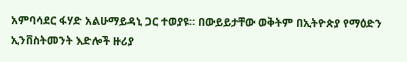አምባሳደር ፋሃድ አልሁማይዳኒ ጋር ተወያዩ። በውይይታቸው ወቅትም በኢትዮጵያ የማዕድን ኢንቨስትመንት እድሎች ዙሪያ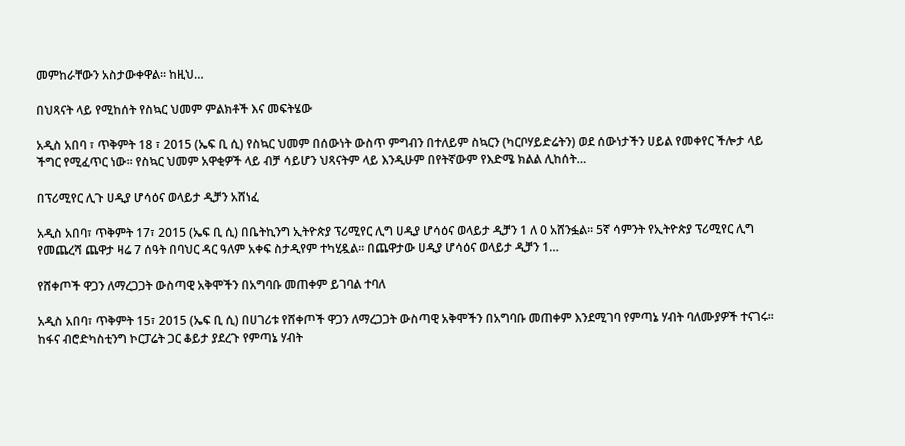መምከራቸውን አስታውቀዋል። ከዚህ…

በህጻናት ላይ የሚከሰት የስኳር ህመም ምልክቶች እና መፍትሄው

አዲስ አበባ ፣ ጥቅምት 18 ፣ 2015 (ኤፍ ቢ ሲ) የስኳር ህመም በሰውነት ውስጥ ምግብን በተለይም ስኳርን (ካርቦሃይድሬትን) ወደ ሰውነታችን ሀይል የመቀየር ችሎታ ላይ ችግር የሚፈጥር ነው፡፡ የስኳር ህመም አዋቂዎች ላይ ብቻ ሳይሆን ህጻናትም ላይ እንዲሁም በየትኛውም የእድሜ ክልል ሊከሰት…

በፕሪሚየር ሊጉ ሀዲያ ሆሳዕና ወላይታ ዲቻን አሸነፈ

አዲስ አበባ፣ ጥቅምት 17፣ 2015 (ኤፍ ቢ ሲ) በቤትኪንግ ኢትዮጵያ ፕሪሚየር ሊግ ሀዲያ ሆሳዕና ወላይታ ዲቻን 1 ለ 0 አሸንፏል፡፡ 5ኛ ሳምንት የኢትዮጵያ ፕሪሚየር ሊግ የመጨረሻ ጨዋታ ዛሬ 7 ሰዓት በባህር ዳር ዓለም አቀፍ ስታዲየም ተካሂዷል፡፡ በጨዋታው ሀዲያ ሆሳዕና ወላይታ ዲቻን 1…

የሸቀጦች ዋጋን ለማረጋጋት ውስጣዊ አቅሞችን በአግባቡ መጠቀም ይገባል ተባለ

አዲስ አበባ፣ ጥቅምት 15፣ 2015 (ኤፍ ቢ ሲ) በሀገሪቱ የሸቀጦች ዋጋን ለማረጋጋት ውስጣዊ አቅሞችን በአግባቡ መጠቀም እንደሚገባ የምጣኔ ሃብት ባለሙያዎች ተናገሩ፡፡ ከፋና ብሮድካስቲንግ ኮርፓሬት ጋር ቆይታ ያደረጉ የምጣኔ ሃብት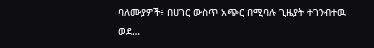ባለሙያዎች፥ በሀገር ውስጥ አጭር በሚባሉ ጊዜያት ተገንብተዉ ወደ…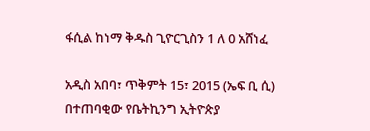ፋሲል ከነማ ቅዱስ ጊዮርጊስን 1 ለ 0 አሸነፈ

አዲስ አበባ፣ ጥቅምት 15፣ 2015 (ኤፍ ቢ ሲ) በተጠባቂው የቤትኪንግ ኢትዮጵያ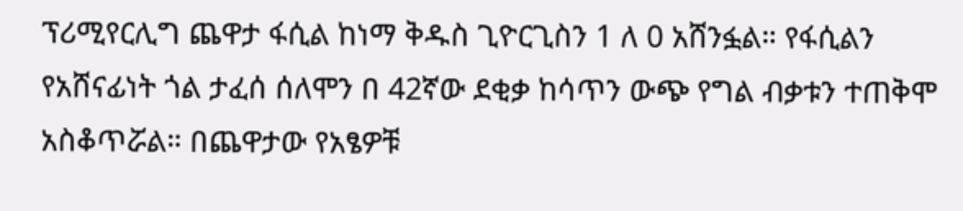ፕሪሚየርሊግ ጨዋታ ፋሲል ከነማ ቅዱስ ጊዮርጊስን 1 ለ 0 አሸንፏል። የፋሲልን የአሸናፊነት ጎል ታፈሰ ሰለሞን በ 42ኛው ደቂቃ ከሳጥን ውጭ የግል ብቃቱን ተጠቅሞ አስቆጥሯል። በጨዋታው የአፄዎቹ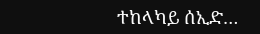ተከላካይ ሰኢድ…